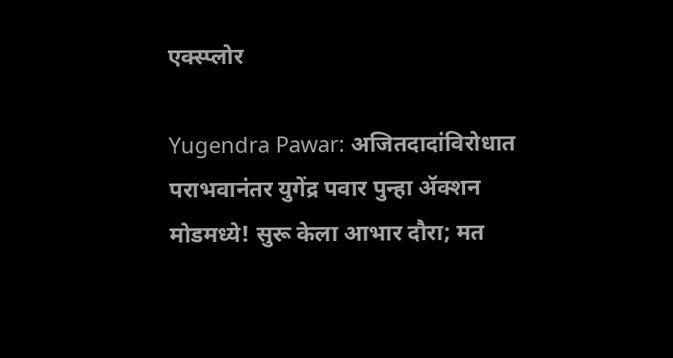एक्स्प्लोर

Yugendra Pawar: अजितदादांविरोधात पराभवानंतर युगेंद्र पवार पुन्हा ॲक्शन मोडमध्ये! सुरू केला आभार दौरा; मत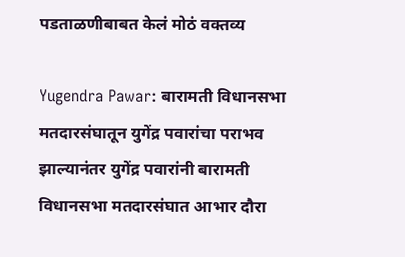पडताळणीबाबत केलं मोठं वक्तव्य

Yugendra Pawar: बारामती विधानसभा मतदारसंघातून युगेंद्र पवारांचा पराभव झाल्यानंतर युगेंद्र पवारांनी बारामती विधानसभा मतदारसंघात आभार दौरा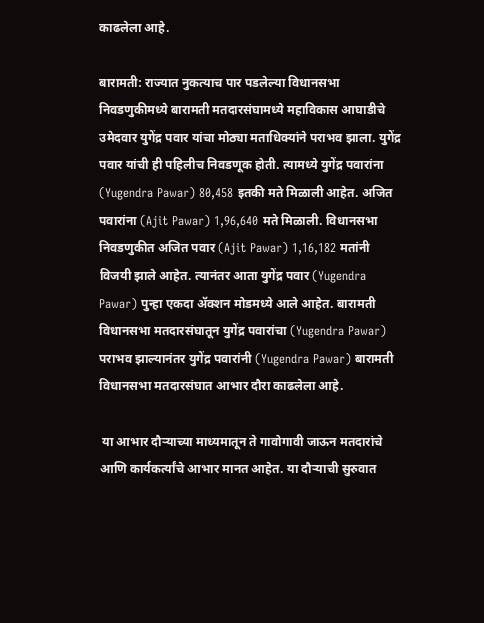काढलेला आहे.

बारामती: राज्यात नुकत्याच पार पडलेल्या विधानसभा निवडणुकीमध्ये बारामती मतदारसंघामध्ये महाविकास आघाडीचे उमेदवार युगेंद्र पवार यांचा मोठ्या मताधिक्यांने पराभव झाला. युगेंद्र पवार यांची ही पहिलीच निवडणूक होती. त्यामध्ये युगेंद्र पवारांना (Yugendra Pawar) 80,458 इतकी मते मिळाली आहेत. अजित पवारांना (Ajit Pawar) 1,96,640 मते मिळाली. विधानसभा निवडणुकीत अजित पवार (Ajit Pawar) 1,16,182 मतांनी विजयी झाले आहेत. त्यानंतर आता युगेंद्र पवार (Yugendra Pawar) पुन्हा एकदा ॲक्शन मोडमध्ये आले आहेत. बारामती विधानसभा मतदारसंघातून युगेंद्र पवारांचा (Yugendra Pawar) पराभव झाल्यानंतर युगेंद्र पवारांनी (Yugendra Pawar) बारामती विधानसभा मतदारसंघात आभार दौरा काढलेला आहे.

 या आभार दौऱ्याच्या माध्यमातून ते गावोगावी जाऊन मतदारांचे आणि कार्यकर्त्यांचे आभार मानत आहेत. या दौऱ्याची सुरुवात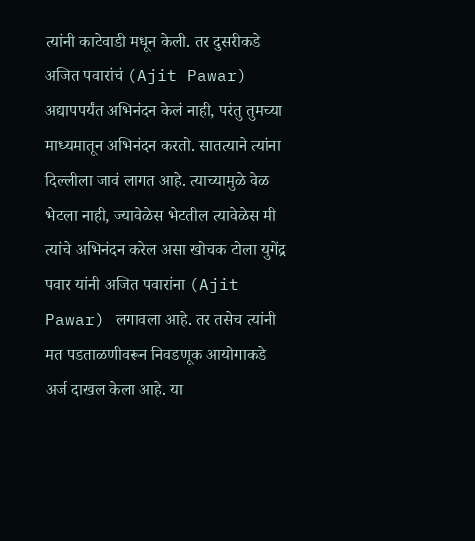त्यांनी काटेवाडी मधून केली. तर दुसरीकडे अजित पवारांचं (Ajit Pawar) अद्यापपर्यंत अभिनंदन केलं नाही, परंतु तुमच्या माध्यमातून अभिनंदन करतो. सातत्याने त्यांना दिल्लीला जावं लागत आहे. त्याच्यामुळे वेळ भेटला नाही, ज्यावेळेस भेटतील त्यावेळेस मी त्यांचे अभिनंदन करेल असा खोचक टोला युगेंद्र पवार यांनी अजित पवारांना (Ajit Pawar) लगावला आहे. तर तसेच त्यांनी मत पडताळणीवरून निवडणूक आयोगाकडे अर्ज दाखल केला आहे. या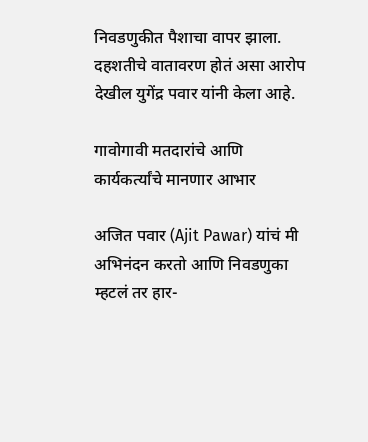निवडणुकीत पैशाचा वापर झाला. दहशतीचे वातावरण होतं असा आरोप देखील युगेंद्र पवार यांनी केला आहे.

गावोगावी मतदारांचे आणि कार्यकर्त्यांचे मानणार आभार

अजित पवार (Ajit Pawar) यांचं मी अभिनंदन करतो आणि निवडणुका म्हटलं तर हार-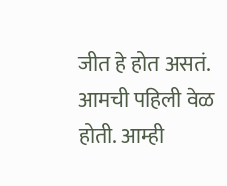जीत हे होत असतं. आमची पहिली वेळ होती. आम्ही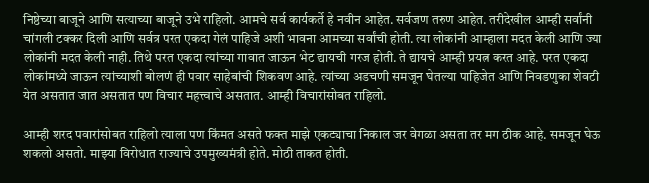निष्ठेच्या बाजूने आणि सत्याच्या बाजूने उभे राहिलो. आमचे सर्व कार्यकर्ते हे नवीन आहेत. सर्वजण तरुण आहेत. तरीदेखील आम्ही सर्वांनी चांगली टक्कर दिली आणि सर्वत्र परत एकदा गेलं पाहिजे अशी भावना आमच्या सर्वांची होती. त्या लोकांनी आम्हाला मदत केली आणि ज्या लोकांनी मदत केली नाही. तिथे परत एकदा त्यांच्या गावात जाऊन भेट द्यायची गरज होती. ते द्यायचे आम्ही प्रयत्न करत आहे. परत एकदा लोकांमध्ये जाऊन त्यांच्याशी बोलणं ही पवार साहेबांची शिकवण आहे. त्यांच्या अडचणी समजून घेतल्या पाहिजेत आणि निवडणुका शेवटी येत असतात जात असतात पण विचार महत्त्वाचे असतात. आम्ही विचारांसोबत राहिलो.

आम्ही शरद पवारांसोबत राहिलो त्याला पण किंमत असते फक्त माझे एकट्याचा निकाल जर वेगळा असता तर मग ठीक आहे. समजून घेऊ शकलो असतो. माझ्या विरोधात राज्याचे उपमुख्यमंत्री होते. मोठी ताकत होती.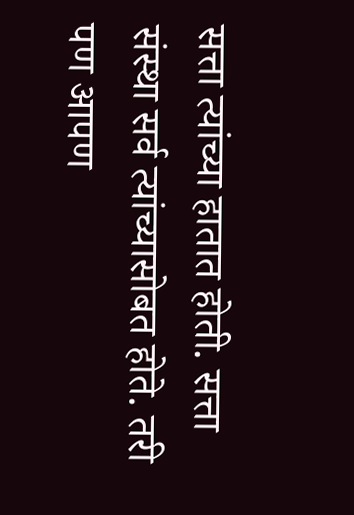सत्ता त्यांच्या हातात होती. सत्ता संस्था सर्व त्यांच्यासोबत होते. तरी पण आपण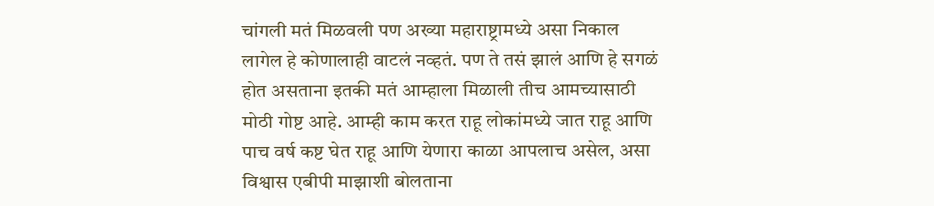चांगली मतं मिळवली पण अख्या महाराष्ट्रामध्ये असा निकाल लागेल हे कोणालाही वाटलं नव्हतं. पण ते तसं झालं आणि हे सगळं होत असताना इतकी मतं आम्हाला मिळाली तीच आमच्यासाठी मोठी गोष्ट आहे. आम्ही काम करत राहू लोकांमध्ये जात राहू आणि पाच वर्ष कष्ट घेत राहू आणि येणारा काळा आपलाच असेल, असा विश्वास एबीपी माझाशी बोलताना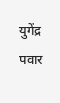युगेंद्र पवार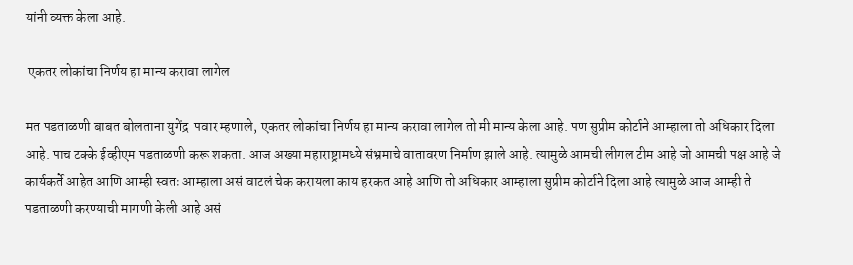यांनी व्यक्त केला आहे.

 एकतर लोकांचा निर्णय हा मान्य करावा लागेल

मत पडताळणी बाबत बोलताना युगेंद्र  पवार म्हणाले, एकतर लोकांचा निर्णय हा मान्य करावा लागेल तो मी मान्य केला आहे. पण सुप्रीम कोर्टाने आम्हाला तो अधिकार दिला आहे. पाच टक्के ईव्हीएम पडताळणी करू शकता. आज अख्या महाराष्ट्रामध्ये संभ्रमाचे वातावरण निर्माण झाले आहे. त्यामुळे आमची लीगल टीम आहे जो आमची पक्ष आहे जे कार्यकर्ते आहेत आणि आम्ही स्वतः आम्हाला असं वाटलं चेक करायला काय हरकत आहे आणि तो अधिकार आम्हाला सुप्रीम कोर्टाने दिला आहे त्यामुळे आज आम्ही ते पडताळणी करण्याची मागणी केली आहे असं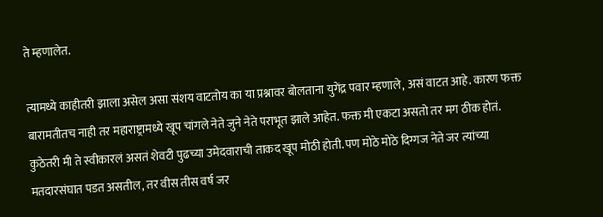ते म्हणालेत.

त्यामध्ये काहीतरी झाला असेल असा संशय वाटतोय का या प्रश्नावर बोलताना युगेंद्र पवार म्हणाले, असं वाटत आहे. कारण फक्त बारामतीतच नाही तर महाराष्ट्रामध्ये खूप चांगले नेते जुने नेते पराभूत झाले आहेत. फक्त मी एकटा असतो तर मग ठीक होतं. कुठेतरी मी ते स्वीकारलं असतं शेवटी पुढच्या उमेदवाराची ताकद खूप मोठी होती. पण मोठे मोठे दिग्गज नेते जर त्यांच्या मतदारसंघात पडत असतील, तर वीस तीस वर्ष जर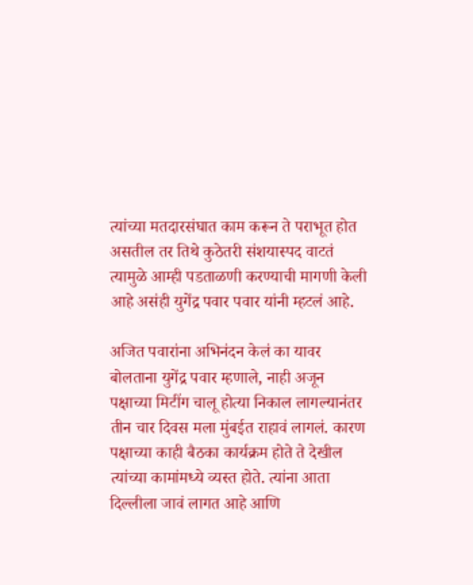त्यांच्या मतदारसंघात काम करून ते पराभूत होत असतील तर तिथे कुठेतरी संशयास्पद वाटतं त्यामुळे आम्ही पडताळणी करण्याची मागणी केली आहे असंही युगेंद्र पवार पवार यांनी म्हटलं आहे.

अजित पवारांना अभिनंदन केलं का यावर बोलताना युगेंद्र पवार म्हणाले, नाही अजून पक्षाच्या मिटींग चालू होत्या निकाल लागल्यानंतर तीन चार दिवस मला मुंबईत राहावं लागलं. कारण पक्षाच्या काही बैठका कार्यक्रम होते ते देखील त्यांच्या कामांमध्ये व्यस्त होते. त्यांना आता दिल्लीला जावं लागत आहे आणि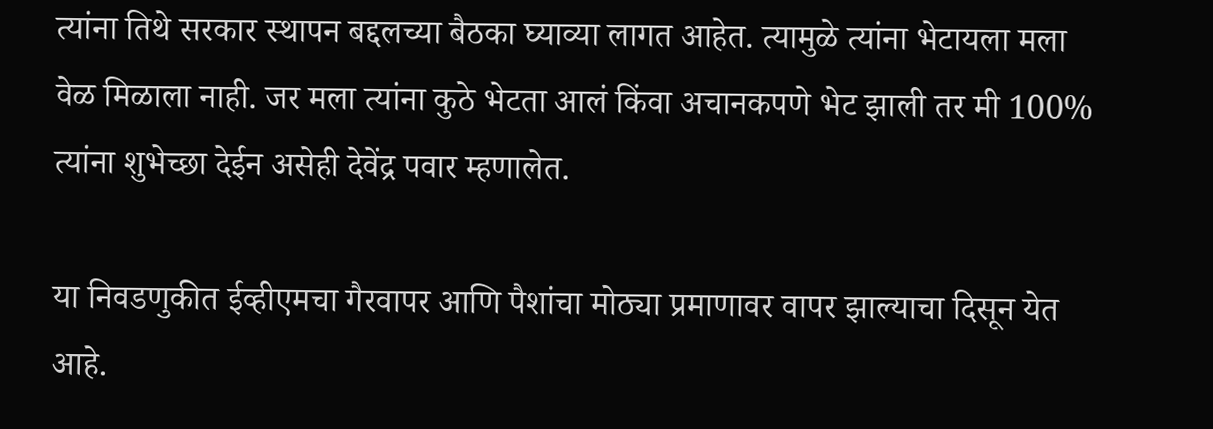त्यांना तिथे सरकार स्थापन बद्दलच्या बैठका घ्याव्या लागत आहेत. त्यामुळे त्यांना भेटायला मला वेळ मिळाला नाही. जर मला त्यांना कुठे भेटता आलं किंवा अचानकपणे भेट झाली तर मी 100% त्यांना शुभेच्छा देईन असेही देवेंद्र पवार म्हणालेत.

या निवडणुकीत ईव्हीएमचा गैरवापर आणि पैशांचा मोठ्या प्रमाणावर वापर झाल्याचा दिसून येत आहे.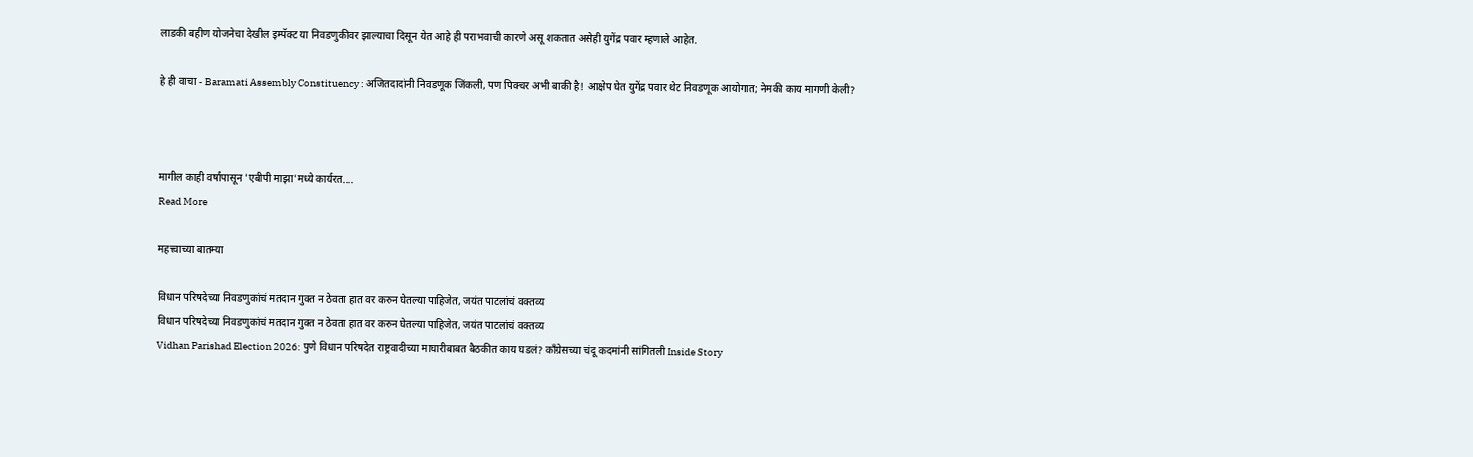लाडकी बहीण योजनेचा देखील इम्पॅक्ट या निवडणुकीवर झाल्याचा दिसून येत आहे ही पराभवाची कारणे असू शकतात असेही युगेंद्र पवार म्हणाले आहेत.

हे ही वाचा - Baramati Assembly Constituency : अजितदादांनी निवडणूक जिंकली, पण पिक्चर अभी बाकी है! आक्षेप घेत युगेंद्र पवार थेट निवडणूक आयोगात; नेमकी काय मागणी केली?



मागील काही वर्षांपासून 'एबीपी माझा'मध्ये कार्यरत....
Read More

महत्त्वाच्या बातम्या

विधान परिषदेच्या निवडणुकांचं मतदान गुक्त न ठेवता हात वर करुन घेतल्या पाहिजेत, जयंत पाटलांचं वक्तव्य
विधान परिषदेच्या निवडणुकांचं मतदान गुक्त न ठेवता हात वर करुन घेतल्या पाहिजेत, जयंत पाटलांचं वक्तव्य
Vidhan Parishad Election 2026: पुणे विधान परिषदेत राष्ट्रवादीच्या माघारीबाबत बैठकीत काय घडलं? काँग्रेसच्या चंदू कदमांनी सांगितली Inside Story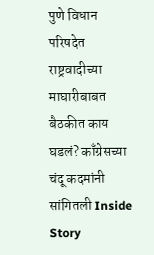पुणे विधान परिषदेत राष्ट्रवादीच्या माघारीबाबत बैठकीत काय घडलं? काँग्रेसच्या चंदू कदमांनी सांगितली Inside Story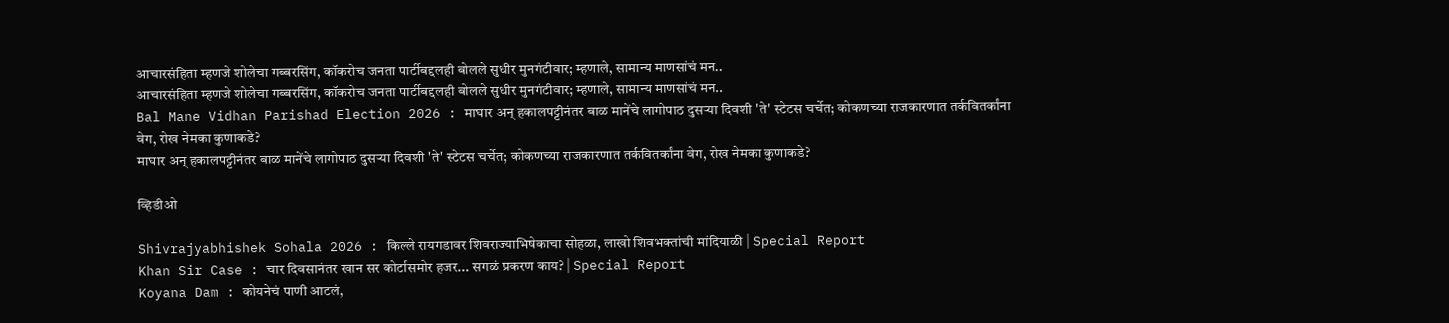आचारसंहिता म्हणजे शोलेचा गब्बरसिंग, कॉकरोच जनता पार्टीबद्दलही बोलले सुधीर मुनगंटीवार; म्हणाले, सामान्य माणसांचं मन..
आचारसंहिता म्हणजे शोलेचा गब्बरसिंग, कॉकरोच जनता पार्टीबद्दलही बोलले सुधीर मुनगंटीवार; म्हणाले, सामान्य माणसांचं मन..
Bal Mane Vidhan Parishad Election 2026 : माघार अन् हकालपट्टीनंतर बाळ मानेंचे लागोपाठ दुसऱ्या दिवशी 'ते' स्टेटस चर्चेत; कोकणच्या राजकारणात तर्कवितर्कांना वेग, रोख नेमका कुणाकडे?
माघार अन् हकालपट्टीनंतर बाळ मानेंचे लागोपाठ दुसऱ्या दिवशी 'ते' स्टेटस चर्चेत; कोकणच्या राजकारणात तर्कवितर्कांना वेग, रोख नेमका कुणाकडे?

व्हिडीओ

Shivrajyabhishek Sohala 2026 : किल्ले रायगडावर शिवराज्याभिषेकाचा सोहळा, लाखो शिवभक्तांची मांदियाळी | Special Report
Khan Sir Case : चार दिवसानंतर खान सर कोर्टासमोर हजर... सगळं प्रकरण काय? | Special Report
Koyana Dam : कोयनेचं पाणी आटलं,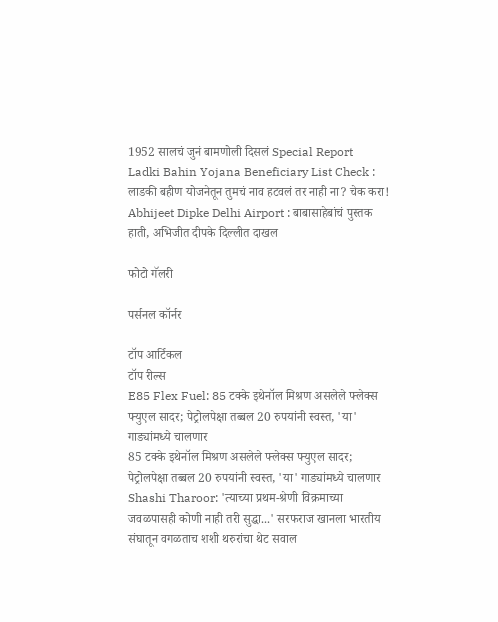1952 सालचं जुनं बामणोली दिसलं Special Report
Ladki Bahin Yojana Beneficiary List Check : लाडकी बहीण योजनेतून तुमचं नाव हटवलं तर नाही ना? चेक करा!
Abhijeet Dipke Delhi Airport : बाबासाहेबांचं पुस्तक हाती, अभिजीत दीपके दिल्लीत दाखल

फोटो गॅलरी

पर्सनल कॉर्नर

टॉप आर्टिकल
टॉप रील्स
E85 Flex Fuel: 85 टक्के इथेनॉल मिश्रण असलेले फ्लेक्स फ्युएल सादर; पेट्रोलपेक्षा तब्बल 20 रुपयांनी स्वस्त, 'या' गाड्यांमध्ये चालणार
85 टक्के इथेनॉल मिश्रण असलेले फ्लेक्स फ्युएल सादर; पेट्रोलपेक्षा तब्बल 20 रुपयांनी स्वस्त, 'या' गाड्यांमध्ये चालणार
Shashi Tharoor: 'त्याच्या प्रथम-श्रेणी विक्रमाच्या जवळपासही कोणी नाही तरी सुद्धा...' सरफराज खानला भारतीय संघातून वगळताच शशी थरुरांचा थेट सवाल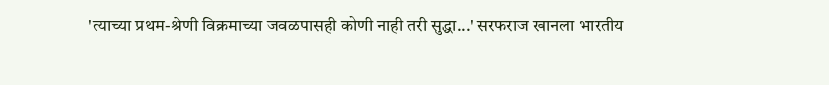'त्याच्या प्रथम-श्रेणी विक्रमाच्या जवळपासही कोणी नाही तरी सुद्धा...' सरफराज खानला भारतीय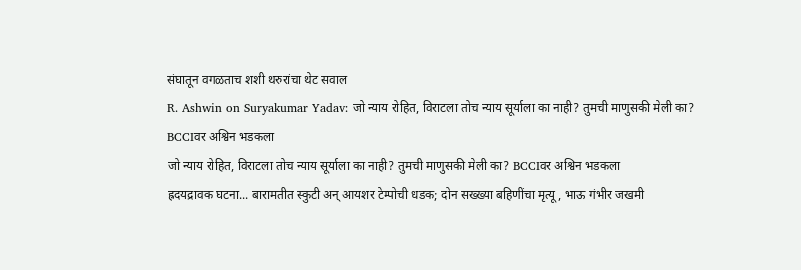संघातून वगळताच शशी थरुरांचा थेट सवाल
R. Ashwin on Suryakumar Yadav: जो न्याय रोहित, विराटला तोच न्याय सूर्याला का नाही? तुमची माणुसकी मेली का? BCCIवर अश्विन भडकला
जो न्याय रोहित, विराटला तोच न्याय सूर्याला का नाही? तुमची माणुसकी मेली का? BCCIवर अश्विन भडकला
ह्रदयद्रावक घटना... बारामतीत स्कुटी अन् आयशर टेम्पोची धडक; दोन सख्ख्या बहि‍णींचा मृत्यू, भाऊ गंभीर जखमी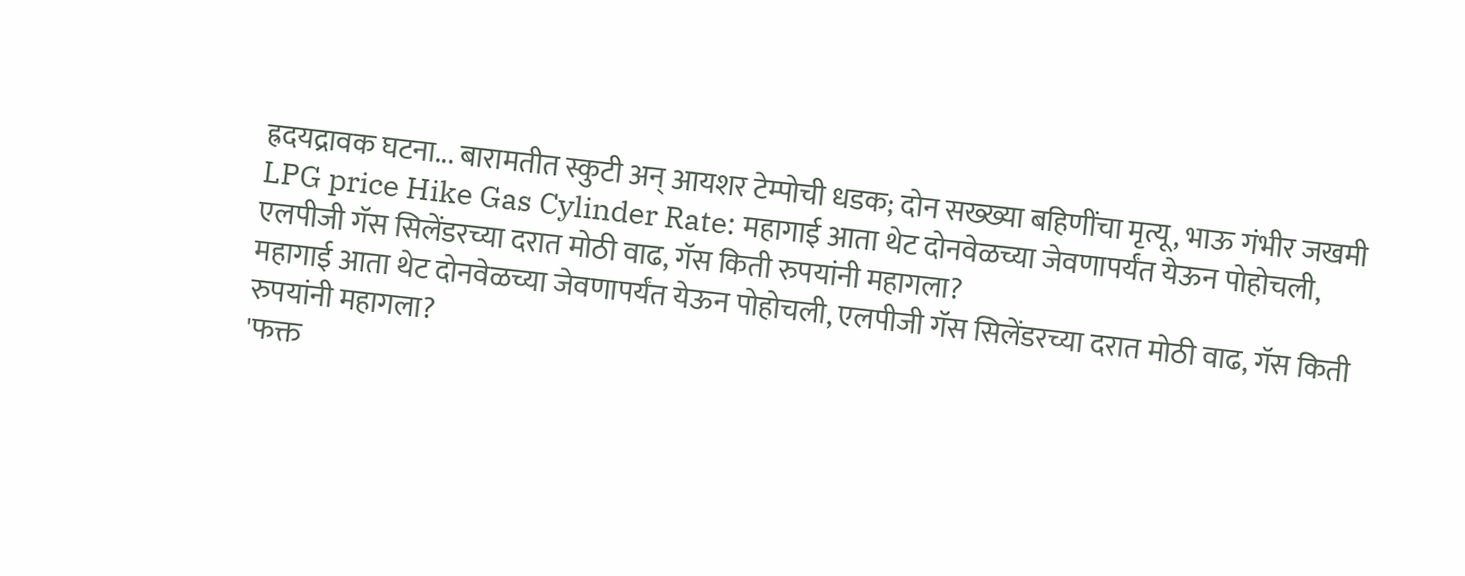ह्रदयद्रावक घटना... बारामतीत स्कुटी अन् आयशर टेम्पोची धडक; दोन सख्ख्या बहि‍णींचा मृत्यू, भाऊ गंभीर जखमी
LPG price Hike Gas Cylinder Rate: महागाई आता थेट दोनवेळच्या जेवणापर्यंत येऊन पोहोचली, एलपीजी गॅस सिलेंडरच्या दरात मोठी वाढ, गॅस किती रुपयांनी महागला?
महागाई आता थेट दोनवेळच्या जेवणापर्यंत येऊन पोहोचली, एलपीजी गॅस सिलेंडरच्या दरात मोठी वाढ, गॅस किती रुपयांनी महागला?
'फक्त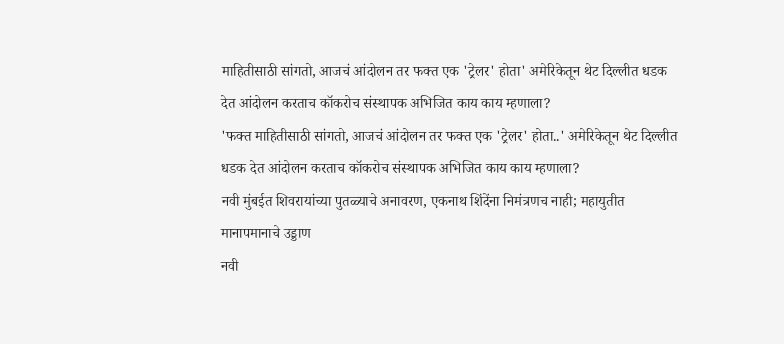माहितीसाठी सांगतो, आजचं आंदोलन तर फक्त एक 'ट्रेलर' होता' अमेरिकेतून थेट दिल्लीत धडक देत आंदोलन करताच कॉकरोच संस्थापक अभिजित काय काय म्हणाला?
'फक्त माहितीसाठी सांगतो, आजचं आंदोलन तर फक्त एक 'ट्रेलर' होता..' अमेरिकेतून थेट दिल्लीत धडक देत आंदोलन करताच कॉकरोच संस्थापक अभिजित काय काय म्हणाला?
नवी मुंबईत शिवरायांच्या पुतळ्याचे अनावरण, एकनाथ शिंदेंना निमंत्रणच नाही; महायुतीत मानापमानाचे उड्डाण
नवी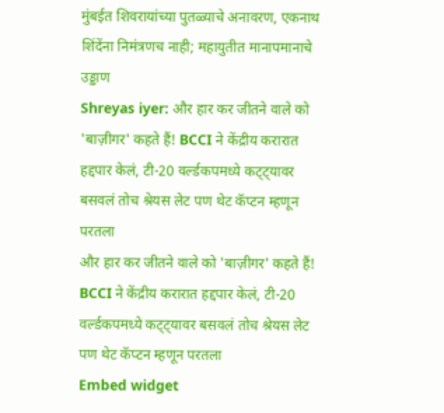मुंबईत शिवरायांच्या पुतळ्याचे अनावरण, एकनाथ शिंदेंना निमंत्रणच नाही; महायुतीत मानापमानाचे उड्डाण
Shreyas iyer: और हार कर जीतने वाले को 'बाज़ीगर' कहते हैं! BCCI ने केंद्रीय करारात हद्दपार केलं, टी-20 वर्ल्डकपमध्ये कट्ट्यावर बसवलं तोच श्रेयस लेट पण थेट कॅप्टन म्हणून परतला
और हार कर जीतने वाले को 'बाज़ीगर' कहते हैं! BCCI ने केंद्रीय करारात हद्दपार केलं, टी-20 वर्ल्डकपमध्ये कट्ट्यावर बसवलं तोच श्रेयस लेट पण थेट कॅप्टन म्हणून परतला
Embed widget